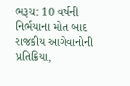ભરૂચ: 10 વર્ષની નિર્ભયાના મોત બાદ રાજકીય આગેવાનોની પ્રતિક્રિયા,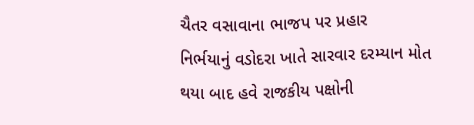ચૈતર વસાવાના ભાજપ પર પ્રહાર
નિર્ભયાનું વડોદરા ખાતે સારવાર દરમ્યાન મોત થયા બાદ હવે રાજકીય પક્ષોની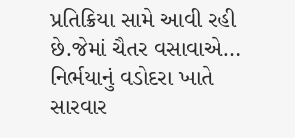પ્રતિક્રિયા સામે આવી રહી છે.જેમાં ચૈતર વસાવાએ…
નિર્ભયાનું વડોદરા ખાતે સારવાર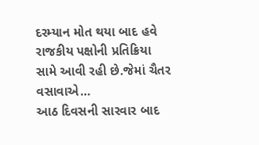દરમ્યાન મોત થયા બાદ હવે રાજકીય પક્ષોની પ્રતિક્રિયા સામે આવી રહી છે.જેમાં ચૈતર વસાવાએ…
આઠ દિવસની સારવાર બાદ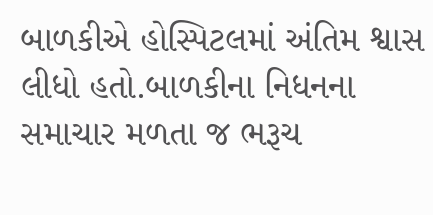બાળકીએ હોસ્પિટલમાં અંતિમ શ્વાસ લીધો હતો.બાળકીના નિધનના સમાચાર મળતા જ ભરૂચ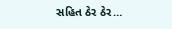સહિત ઠેર ઠેર…